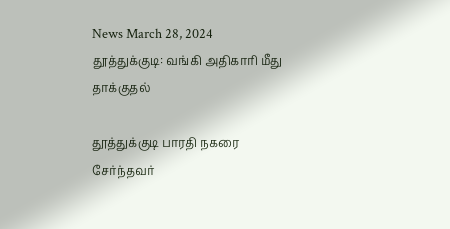News March 28, 2024
தூத்துக்குடி: வங்கி அதிகாரி மீது தாக்குதல்

தூத்துக்குடி பாரதி நகரை சேர்ந்தவர்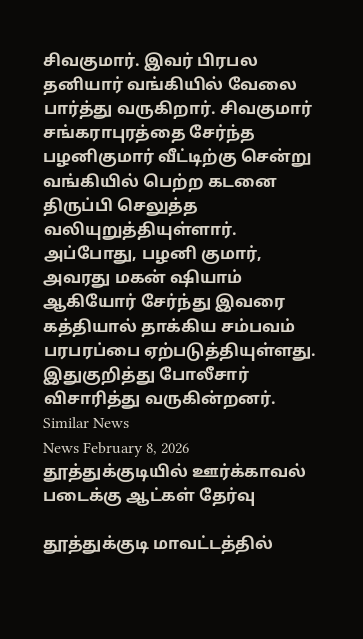சிவகுமார். இவர் பிரபல தனியார் வங்கியில் வேலை பார்த்து வருகிறார். சிவகுமார் சங்கராபுரத்தை சேர்ந்த பழனிகுமார் வீட்டிற்கு சென்று வங்கியில் பெற்ற கடனை திருப்பி செலுத்த வலியுறுத்தியுள்ளார். அப்போது, பழனி குமார், அவரது மகன் ஷியாம் ஆகியோர் சேர்ந்து இவரை கத்தியால் தாக்கிய சம்பவம் பரபரப்பை ஏற்படுத்தியுள்ளது. இதுகுறித்து போலீசார் விசாரித்து வருகின்றனர்.
Similar News
News February 8, 2026
தூத்துக்குடியில் ஊர்க்காவல் படைக்கு ஆட்கள் தேர்வு

தூத்துக்குடி மாவட்டத்தில்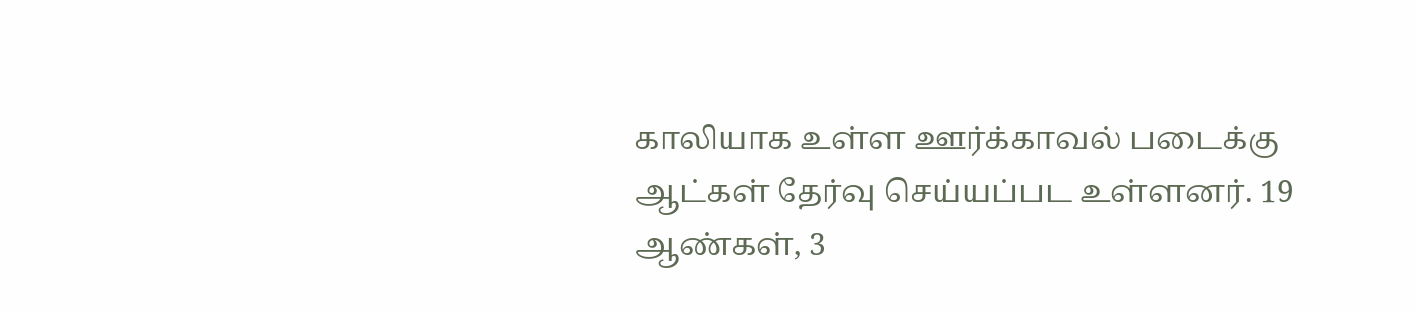காலியாக உள்ள ஊர்க்காவல் படைக்கு ஆட்கள் தேர்வு செய்யப்பட உள்ளனர். 19 ஆண்கள், 3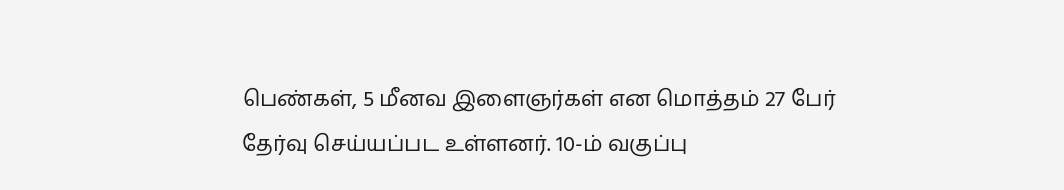பெண்கள், 5 மீனவ இளைஞர்கள் என மொத்தம் 27 பேர் தேர்வு செய்யப்பட உள்ளனர். 10-ம் வகுப்பு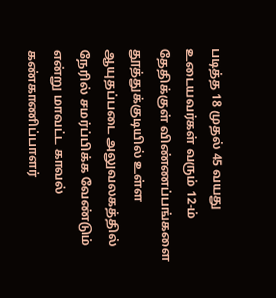படித்த 18 முதல் 45 வயது உடையவர்கள் வரும் 12-ம் தேதிக்குள் விண்ணப்பங்களை தூத்துக்குடியில் உள்ள ஆயுதப்படை அலுவலகத்தில் நேரில் சமர்ப்பிக்க வேண்டும் என்று மாவட்ட காவல் கண்காணிப்பாளர்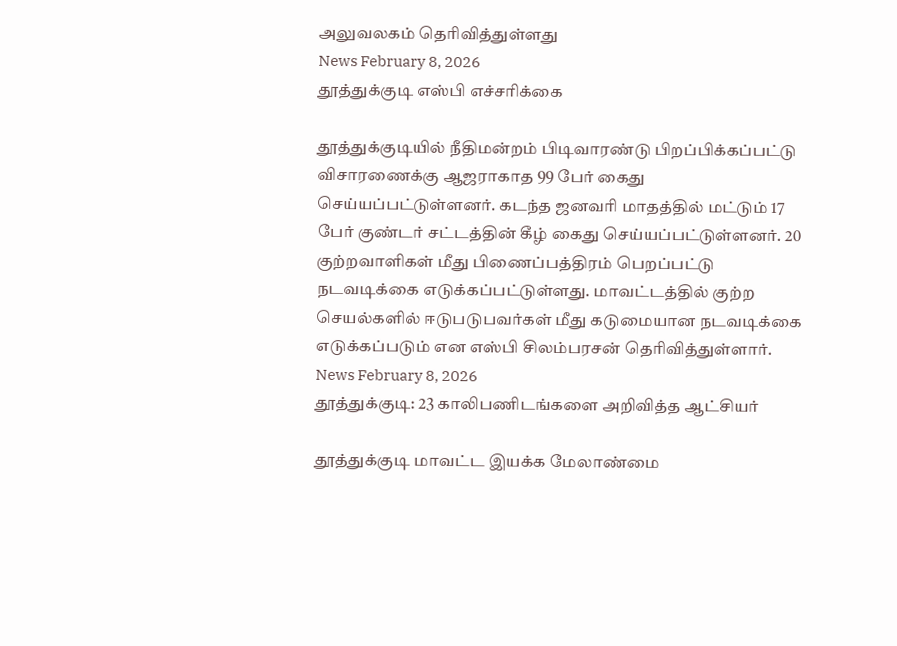அலுவலகம் தெரிவித்துள்ளது
News February 8, 2026
தூத்துக்குடி எஸ்பி எச்சரிக்கை

தூத்துக்குடியில் நீதிமன்றம் பிடிவாரண்டு பிறப்பிக்கப்பட்டு விசாரணைக்கு ஆஜராகாத 99 பேர் கைது செய்யப்பட்டுள்ளனர். கடந்த ஜனவரி மாதத்தில் மட்டும் 17 பேர் குண்டர் சட்டத்தின் கீழ் கைது செய்யப்பட்டுள்ளனர். 20 குற்றவாளிகள் மீது பிணைப்பத்திரம் பெறப்பட்டு நடவடிக்கை எடுக்கப்பட்டுள்ளது. மாவட்டத்தில் குற்ற செயல்களில் ஈடுபடுபவர்கள் மீது கடுமையான நடவடிக்கை எடுக்கப்படும் என எஸ்பி சிலம்பரசன் தெரிவித்துள்ளார்.
News February 8, 2026
தூத்துக்குடி: 23 காலிபணிடங்களை அறிவித்த ஆட்சியர்

தூத்துக்குடி மாவட்ட இயக்க மேலாண்மை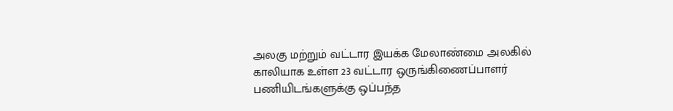அலகு மற்றும் வட்டார இயக்க மேலாண்மை அலகில் காலியாக உள்ள 23 வட்டார ஒருங்கிணைப்பாளர் பணியிடங்களுக்கு ஒப்பந்த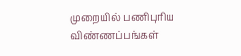முறையில் பணிபுரிய விண்ணப்பங்கள்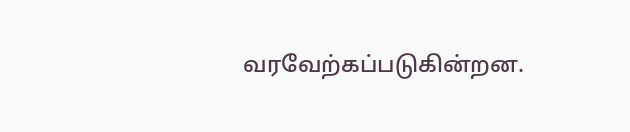வரவேற்கப்படுகின்றன.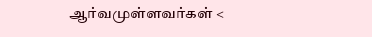ஆர்வமுள்ளவர்கள் <